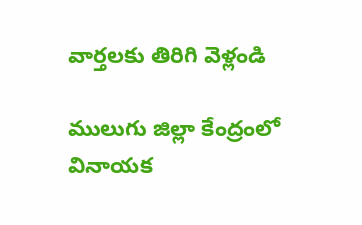వార్తలకు తిరిగి వెళ్లండి

ములుగు జిల్లా కేంద్రంలో వినాయక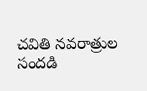చవితి నవరాత్రుల సందడి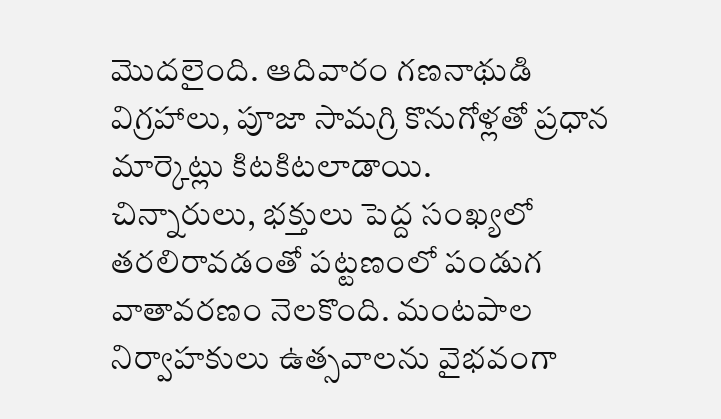మొదలైంది. ఆదివారం గణనాథుడి విగ్రహాలు, పూజా సామగ్రి కొనుగోళ్లతో ప్రధాన మార్కెట్లు కిటకిటలాడాయి.
చిన్నారులు, భక్తులు పెద్ద సంఖ్యలో తరలిరావడంతో పట్టణంలో పండుగ వాతావరణం నెలకొంది. మంటపాల నిర్వాహకులు ఉత్సవాలను వైభవంగా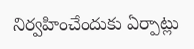నిర్వహించేందుకు ఏర్పాట్లు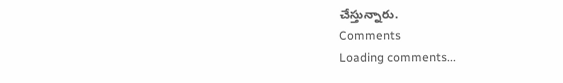చేస్తున్నారు.
Comments
Loading comments...